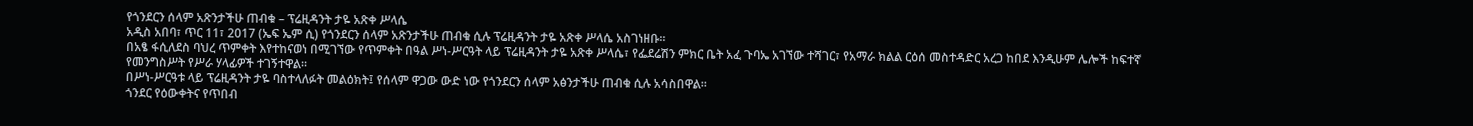የጎንደርን ሰላም አጽንታችሁ ጠብቁ – ፕሬዚዳንት ታዬ አጽቀ ሥላሴ
አዲስ አበባ፣ ጥር 11፣ 2017 (ኤፍ ኤም ሲ) የጎንደርን ሰላም አጽንታችሁ ጠብቁ ሲሉ ፕሬዚዳንት ታዬ አጽቀ ሥላሴ አስገነዘቡ።
በአፄ ፋሲለደስ ባህረ ጥምቀት እየተከናወነ በሚገኘው የጥምቀት በዓል ሥነ-ሥርዓት ላይ ፕሬዚዳንት ታዬ አጽቀ ሥላሴ፣ የፌደሬሽን ምክር ቤት አፈ ጉባኤ አገኘው ተሻገር፣ የአማራ ክልል ርዕሰ መስተዳድር አረጋ ከበደ እንዲሁም ሌሎች ከፍተኛ የመንግስሥት የሥራ ሃላፊዎች ተገኝተዋል።
በሥነ-ሥርዓቱ ላይ ፕሬዚዳንት ታዬ ባስተላለፉት መልዕክት፤ የሰላም ዋጋው ውድ ነው የጎንደርን ሰላም አፅንታችሁ ጠብቁ ሲሉ አሳስበዋል።
ጎንደር የዕውቀትና የጥበብ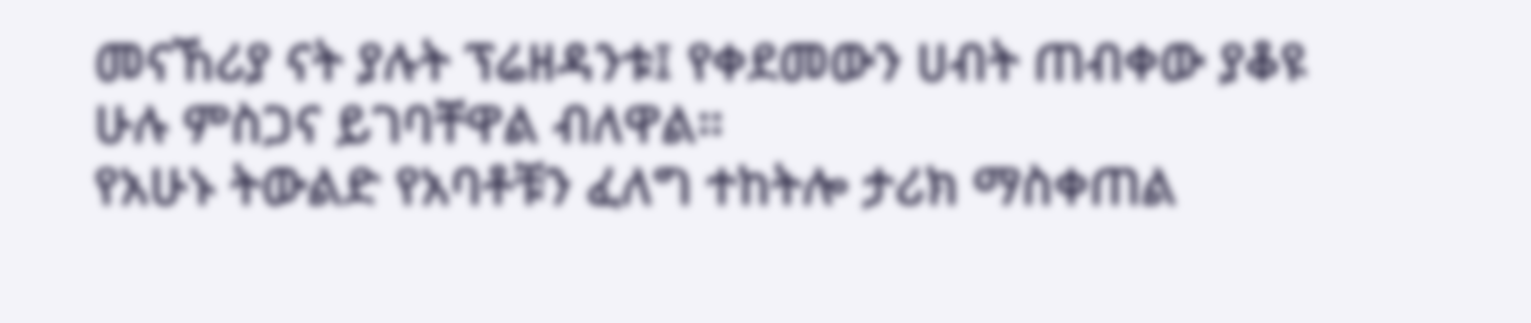መናኸሪያ ናት ያሉት ፕሬዘዳንቱ፤ የቀደመውን ሀብት ጠብቀው ያቆዩ ሁሉ ምስጋና ይገባቸዋል ብለዋል።
የአሁኑ ትውልድ የአባቶቹን ፈለግ ተከትሎ ታሪክ ማስቀጠል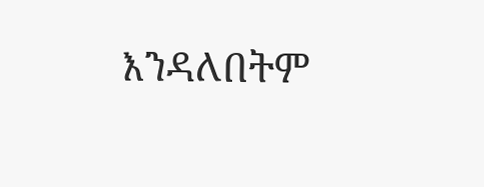እንዳለበትም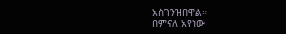አስገንዝበዋል።
በምናለ አየነው